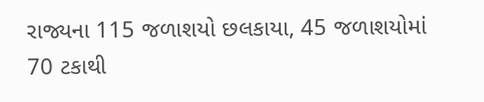રાજ્યના 115 જળાશયો છલકાયા, 45 જળાશયોમાં 70 ટકાથી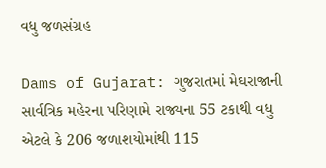વધુ જળસંગ્રહ

Dams of Gujarat: ગુજરાતમાં મેઘરાજાની સાર્વત્રિક મહેરના પરિણામે રાજ્યના 55 ટકાથી વધુ એટલે કે 206 જળાશયોમાંથી 115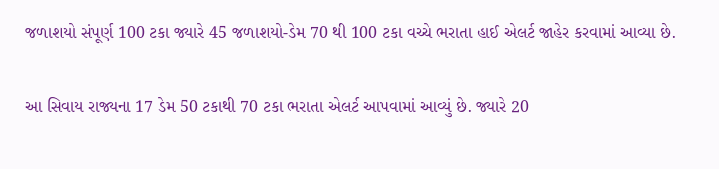જળાશયો સંપૂર્ણ 100 ટકા જ્યારે 45 જળાશયો-ડેમ 70 થી 100 ટકા વચ્ચે ભરાતા હાઈ એલર્ટ જાહેર કરવામાં આવ્યા છે.

આ સિવાય રાજ્યના 17 ડેમ 50 ટકાથી 70 ટકા ભરાતા એલર્ટ આપવામાં આવ્યું છે. જ્યારે 20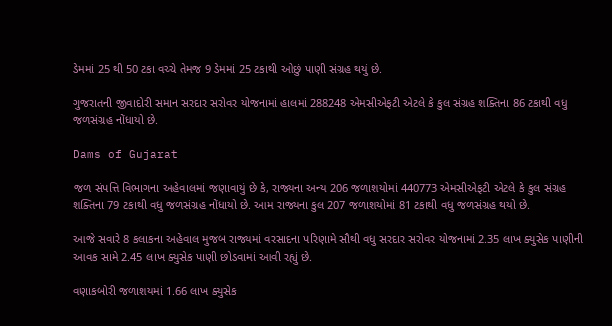ડેમમાં 25 થી 50 ટકા વચ્ચે તેમજ 9 ડેમમાં 25 ટકાથી ઓછું પાણી સંગ્રહ થયું છે.

ગુજરાતની જીવાદોરી સમાન સરદાર સરોવર યોજનામાં હાલમાં 288248 એમસીએફટી એટલે કે કુલ સંગ્રહ શક્તિના 86 ટકાથી વધુ જળસંગ્રહ નોંધાયો છે.

Dams of Gujarat

જળ સંપત્તિ વિભાગના અહેવાલમાં જણાવાયું છે કે, રાજ્યના અન્ય 206 જળાશયોમાં 440773 એમસીએફટી એટલે કે કુલ સંગ્રહ શક્તિના 79 ટકાથી વધુ જળસંગ્રહ નોંધાયો છે. આમ રાજ્યના કુલ 207 જળાશયોમાં 81 ટકાથી વધુ જળસંગ્રહ થયો છે.

આજે સવારે 8 કલાકના અહેવાલ મુજબ રાજ્યમાં વરસાદના પરિણામે સૌથી વધુ સરદાર સરોવર યોજનામાં 2.35 લાખ ક્યુસેક પાણીની આવક સામે 2.45 લાખ ક્યુસેક પાણી છોડવામાં આવી રહ્યું છે.

વણાકબોરી જળાશયમાં 1.66 લાખ ક્યુસેક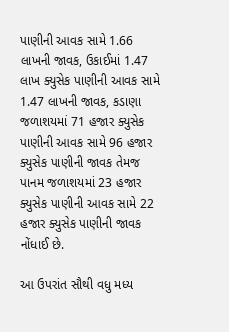પાણીની આવક સામે 1.66 લાખની જાવક, ઉકાઈમાં 1.47 લાખ ક્યુસેક પાણીની આવક સામે 1.47 લાખની જાવક, કડાણા જળાશયમાં 71 હજાર ક્યુસેક પાણીની આવક સામે 96 હજાર ક્યુસેક પાણીની જાવક તેમજ પાનમ જળાશયમાં 23 હજાર ક્યુસેક પાણીની આવક સામે 22 હજાર ક્યુસેક પાણીની જાવક નોંધાઈ છે.

આ ઉપરાંત સૌથી વધુ મધ્ય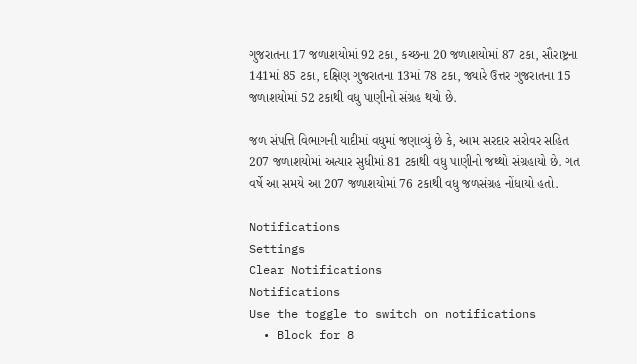ગુજરાતના 17 જળાશયોમાં 92 ટકા, કચ્છના 20 જળાશયોમાં 87 ટકા, સૌરાષ્ટ્રના 141માં 85 ટકા, દક્ષિણ ગુજરાતના 13માં 78 ટકા, જ્યારે ઉત્તર ગુજરાતના 15 જળાશયોમાં 52 ટકાથી વધુ પાણીનો સંગ્રહ થયો છે.

જળ સંપત્તિ વિભાગની યાદીમાં વધુમાં જણાવ્યું છે કે, આમ સરદાર સરોવર સહિત 207 જળાશયોમાં અત્યાર સુધીમાં 81 ટકાથી વધુ પાણીનો જથ્થો સંગ્રહાયો છે. ગત વર્ષે આ સમયે આ 207 જળાશયોમાં 76 ટકાથી વધુ જળસંગ્રહ નોંધાયો હતો.

Notifications
Settings
Clear Notifications
Notifications
Use the toggle to switch on notifications
  • Block for 8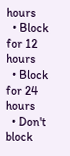hours
  • Block for 12 hours
  • Block for 24 hours
  • Don't block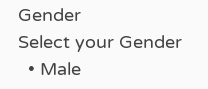Gender
Select your Gender
  • Male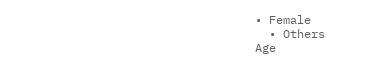• Female
  • Others
Age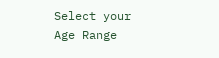Select your Age Range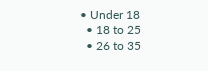• Under 18
  • 18 to 25
  • 26 to 35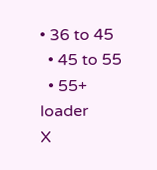• 36 to 45
  • 45 to 55
  • 55+
loader
X